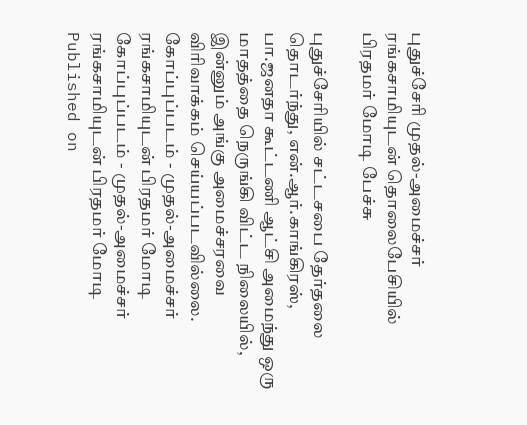புதுச்சேரி முதல்-அமைச்சர் ரங்கசாமியுடன் தொலைபேசியில் பிரதமர் மோடி பேச்சு

புதுச்சேரியில் சட்டசபை தேர்தலை தொடர்ந்து, என்.ஆர்.காங்கிரஸ், பா.ஜனதா கூட்டணி ஆட்சி அமைந்து ஒரு மாதத்தை நெருங்கி விட்ட நிலையில், இன்னும் அங்கு அமைச்சரவை விரிவாக்கம் செய்யப்படவில்லை.
கோப்புப்படம் - முதல்-அமைச்சர் ரங்கசாமியுடன் பிரதமர் மோடி
கோப்புப்படம் - முதல்-அமைச்சர் ரங்கசாமியுடன் பிரதமர் மோடி
Published on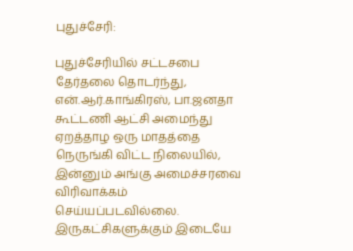புதுச்சேரி:

புதுச்சேரியில் சட்டசபை தேர்தலை தொடர்ந்து, என்.ஆர்.காங்கிரஸ், பா.ஜனதா கூட்டணி ஆட்சி அமைந்து ஏறத்தாழ ஒரு மாதத்தை நெருங்கி விட்ட நிலையில், இன்னும் அங்கு அமைச்சரவை விரிவாக்கம் செய்யப்படவில்லை. இருகட்சிகளுக்கும் இடையே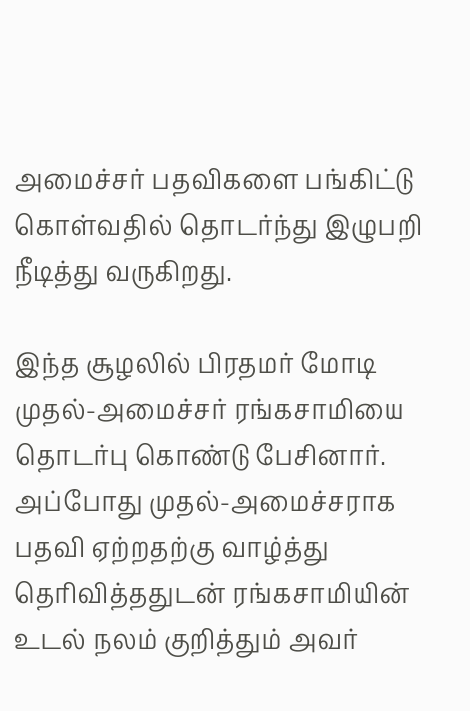அமைச்சர் பதவிகளை பங்கிட்டு கொள்வதில் தொடர்ந்து இழுபறி நீடித்து வருகிறது.

இந்த சூழலில் பிரதமர் மோடி முதல்-அமைச்சர் ரங்கசாமியை தொடர்பு கொண்டு பேசினார். அப்போது முதல்-அமைச்சராக பதவி ஏற்றதற்கு வாழ்த்து தெரிவித்ததுடன் ரங்கசாமியின் உடல் நலம் குறித்தும் அவர்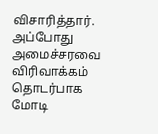விசாரித்தார். அப்போது அமைச்சரவை விரிவாக்கம் தொடர்பாக மோடி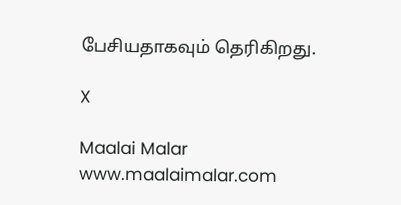பேசியதாகவும் தெரிகிறது.

X

Maalai Malar
www.maalaimalar.com